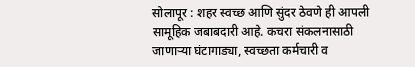सोलापूर : शहर स्वच्छ आणि सुंदर ठेवणे ही आपली सामूहिक जबाबदारी आहे. कचरा संकलनासाठी जाणाऱ्या घंटागाड्या, स्वच्छता कर्मचारी व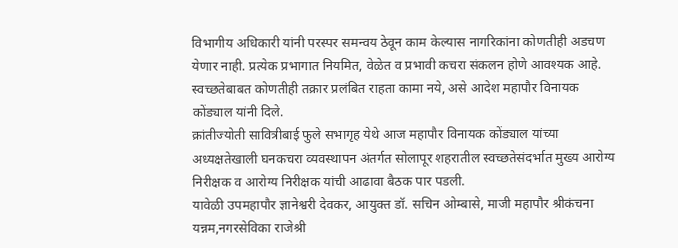विभागीय अधिकारी यांनी परस्पर समन्वय ठेवून काम केल्यास नागरिकांना कोणतीही अडचण येणार नाही. प्रत्येक प्रभागात नियमित, वेळेत व प्रभावी कचरा संकलन होणे आवश्यक आहे. स्वच्छतेबाबत कोणतीही तक्रार प्रलंबित राहता कामा नये, असे आदेश महापौर विनायक कोंड्याल यांनी दिले.
क्रांतीज्योती सावित्रीबाई फुले सभागृह येथे आज महापौर विनायक कोंड्याल यांच्या अध्यक्षतेखाली घनकचरा व्यवस्थापन अंतर्गत सोलापूर शहरातील स्वच्छतेसंदर्भात मुख्य आरोग्य निरीक्षक व आरोग्य निरीक्षक यांची आढावा बैठक पार पडली.
यावेळी उपमहापौर ज्ञानेश्वरी देवकर, आयुक्त डॉ. सचिन ओम्बासे, माजी महापौर श्रीकंचना यन्नम,नगरसेविका राजेश्री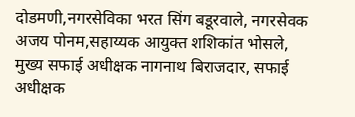दोडमणी,नगरसेविका भरत सिंग बडूरवाले, नगरसेवक अजय पोनम,सहाय्यक आयुक्त शशिकांत भोसले, मुख्य सफाई अधीक्षक नागनाथ बिराजदार, सफाई अधीक्षक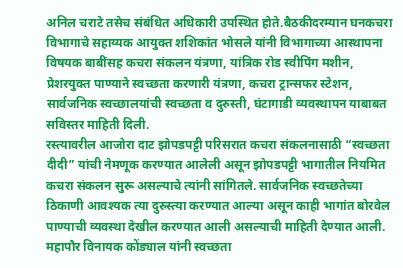अनिल चराटे तसेच संबंधित अधिकारी उपस्थित होते.बैठकीदरम्यान घनकचरा विभागाचे सहाय्यक आयुक्त शशिकांत भोसले यांनी विभागाच्या आस्थापना विषयक बाबींसह कचरा संकलन यंत्रणा, यांत्रिक रोड स्वीपिंग मशीन, प्रेशरयुक्त पाण्याने स्वच्छता करणारी यंत्रणा, कचरा ट्रान्सफर स्टेशन, सार्वजनिक स्वच्छालयांची स्वच्छता व दुरुस्ती, घंटागाडी व्यवस्थापन याबाबत सविस्तर माहिती दिली.
रस्त्यावरील आजोरा दाट झोपडपट्टी परिसरात कचरा संकलनासाठी “स्वच्छता दीदी” यांची नेमणूक करण्यात आलेली असून झोपडपट्टी भागातील नियमित कचरा संकलन सुरू असल्याचे त्यांनी सांगितले. सार्वजनिक स्वच्छतेच्या ठिकाणी आवश्यक त्या दुरुस्त्या करण्यात आल्या असून काही भागांत बोरवेल पाण्याची व्यवस्था देखील करण्यात आली असल्याची माहिती देण्यात आली. महापौर विनायक कोंड्याल यांनी स्वच्छता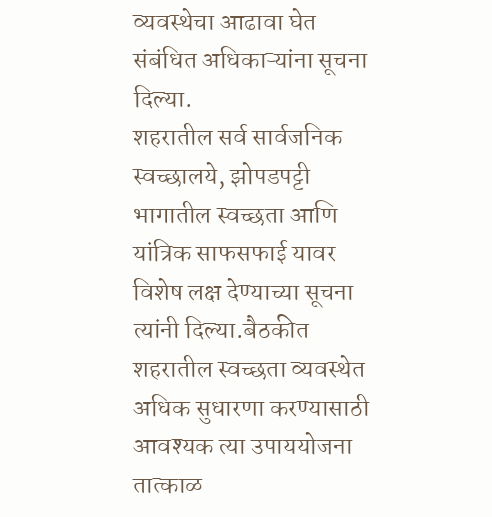व्यवस्थेचा आढावा घेत संबंधित अधिकाऱ्यांना सूचना दिल्या.
शहरातील सर्व सार्वजनिक स्वच्छालये, झोपडपट्टी भागातील स्वच्छता आणि यांत्रिक साफसफाई यावर विशेष लक्ष देण्याच्या सूचना त्यांनी दिल्या.बैठकीत शहरातील स्वच्छता व्यवस्थेत अधिक सुधारणा करण्यासाठी आवश्यक त्या उपाययोजना तात्काळ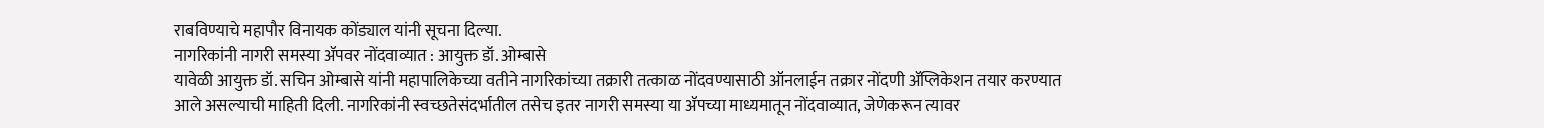राबविण्याचे महापौर विनायक कोंड्याल यांनी सूचना दिल्या.
नागरिकांनी नागरी समस्या ॲपवर नोंदवाव्यात : आयुक्त डॉ. ओम्बासे
यावेळी आयुक्त डॉ. सचिन ओम्बासे यांनी महापालिकेच्या वतीने नागरिकांच्या तक्रारी तत्काळ नोंदवण्यासाठी ऑनलाईन तक्रार नोंदणी ॲप्लिकेशन तयार करण्यात आले असल्याची माहिती दिली. नागरिकांनी स्वच्छतेसंदर्भातील तसेच इतर नागरी समस्या या ॲपच्या माध्यमातून नोंदवाव्यात, जेणेकरून त्यावर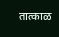तात्काळ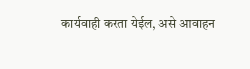कार्यवाही करता येईल, असे आवाहन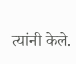त्यांनी केले.